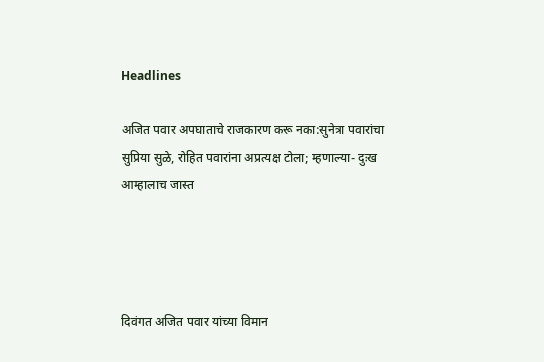Headlines

अजित पवार अपघाताचे राजकारण करू नका:सुनेत्रा पवारांचा सुप्रिया सुळे, रोहित पवारांना अप्रत्यक्ष टोला; म्हणाल्या- दुःख आम्हालाच जास्त




दिवंगत अजित पवार यांच्या विमान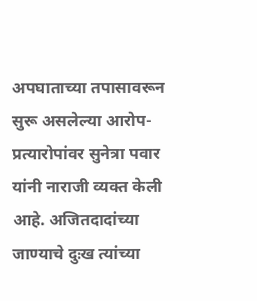अपघाताच्या तपासावरून सुरू असलेल्या आरोप-प्रत्यारोपांवर सुनेत्रा पवार यांनी नाराजी व्यक्त केली आहे. अजितदादांच्या जाण्याचे दुःख त्यांच्या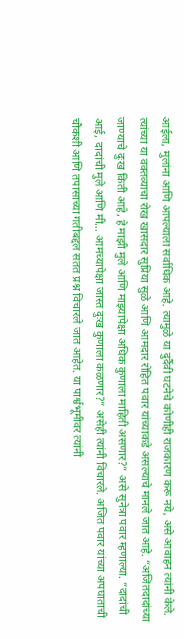आईला, मुलांना आणि आपल्याला सर्वाधिक आहे. त्यामुळे या दुर्दैवी घटनेचे कोणीही राजकारण करू नये, असे आवाहन त्यांनी केले. त्यांच्या या वक्तव्याचा रोख खासदार सुप्रिया सुळे आणि आमदार रोहित पवार यांच्याकडे असल्याचे मानले जात आहे. “अजितदादांच्या जाण्याचे दुःख किती आहे, हे माझी मुले आणि माझ्यापेक्षा अधिक कुणाला माहिती असणार?” असे सुनेत्रा पवार म्हणाल्या. “दादांची आई, दादांची मुले आणि मी… आमच्यापेक्षा जास्त दुःख कुणाला कळणार?” असेही त्यांनी विचारले. अजित पवार यांच्या अपघाताची चौकशी आणि तपासाच्या गतीबद्दल सतत प्रश्न विचारले जात आहेत. या पार्श्वभूमीवर त्यांनी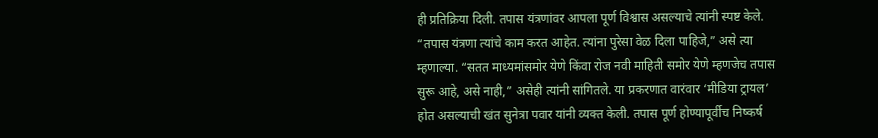ही प्रतिक्रिया दिली. तपास यंत्रणांवर आपला पूर्ण विश्वास असल्याचे त्यांनी स्पष्ट केले. “तपास यंत्रणा त्यांचे काम करत आहेत. त्यांना पुरेसा वेळ दिला पाहिजे,” असे त्या म्हणाल्या. “सतत माध्यमांसमोर येणे किंवा रोज नवी माहिती समोर येणे म्हणजेच तपास सुरू आहे, असे नाही,” असेही त्यांनी सांगितले. या प्रकरणात वारंवार ‘मीडिया ट्रायल’ होत असल्याची खंत सुनेत्रा पवार यांनी व्यक्त केली. तपास पूर्ण होण्यापूर्वीच निष्कर्ष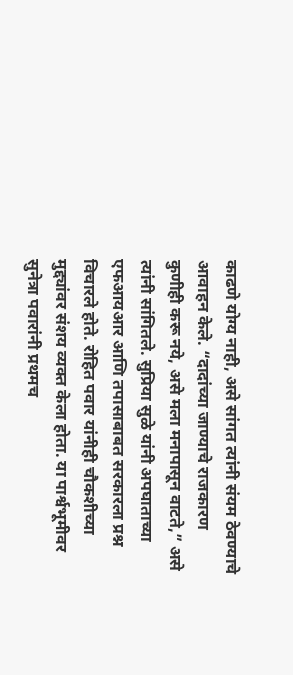काढणे योग्य नाही, असे सांगत त्यांनी संयम ठेवण्याचे आवाहन केले. “दादांच्या जाण्याचे राजकारण कुणीही करू नये, असे मला मनापासून वाटते,” असे त्यांनी सांगितले. सुप्रिया सुळे यांनी अपघाताच्या एफआयआर आणि तपासाबाबत सरकारला प्रश्न विचारले होते. रोहित पवार यांनीही चौकशीच्या मुद्द्यांवर संशय व्यक्त केला होता. या पार्श्वभूमीवर सुनेत्रा पवारांनी प्रथमच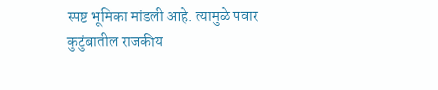स्पष्ट भूमिका मांडली आहे. त्यामुळे पवार कुटुंबातील राजकीय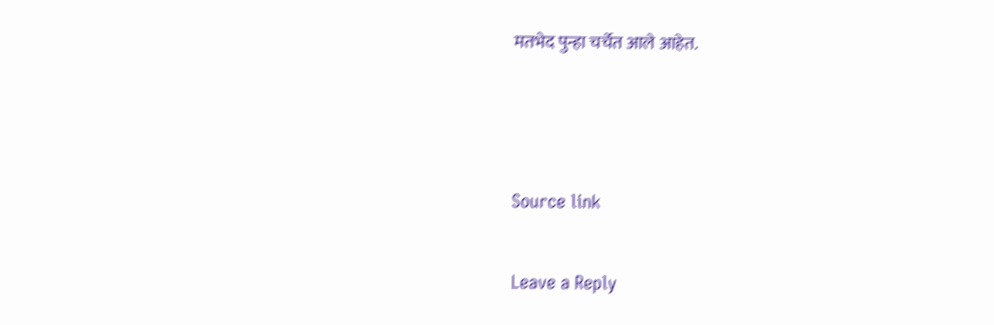मतभेद पुन्हा चर्चेत आले आहेत.



Source link

Leave a Reply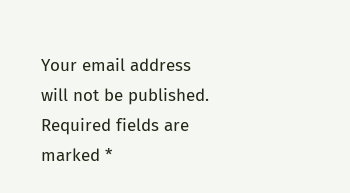Your email address will not be published. Required fields are marked *